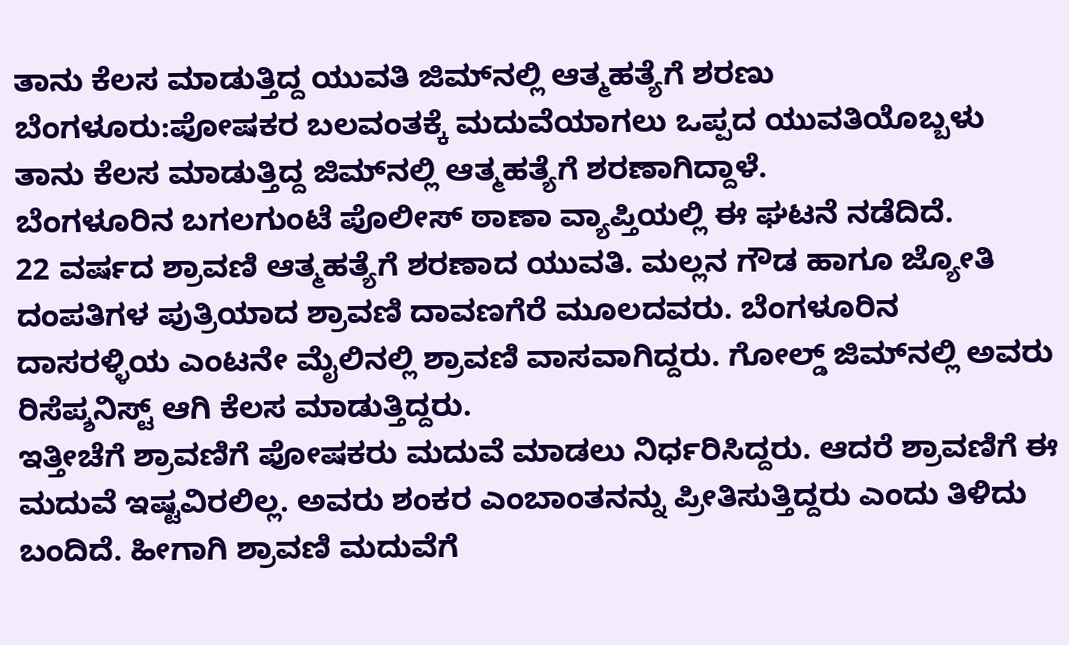ತಾನು ಕೆಲಸ ಮಾಡುತ್ತಿದ್ದ ಯುವತಿ ಜಿಮ್‌ನಲ್ಲಿ ಆತ್ಮಹತ್ಯೆಗೆ ಶರಣು
ಬೆಂಗಳೂರು:ಪೋಷಕರ ಬಲವಂತಕ್ಕೆ ಮದುವೆಯಾಗಲು ಒಪ್ಪದ ಯುವತಿಯೊಬ್ಬಳು ತಾನು ಕೆಲಸ ಮಾಡುತ್ತಿದ್ದ ಜಿಮ್‌ನಲ್ಲಿ ಆತ್ಮಹತ್ಯೆಗೆ ಶರಣಾಗಿದ್ದಾಳೆ.
ಬೆಂಗಳೂರಿನ ಬಗಲಗುಂಟೆ ಪೊಲೀಸ್ ಠಾಣಾ ವ್ಯಾಪ್ತಿಯಲ್ಲಿ ಈ ಘಟನೆ ನಡೆದಿದೆ.
22 ವರ್ಷದ ಶ್ರಾವಣಿ ಆತ್ಮಹತ್ಯೆಗೆ ಶರಣಾದ ಯುವತಿ. ಮಲ್ಲನ ಗೌಡ ಹಾಗೂ ಜ್ಯೋತಿ ದಂಪತಿಗಳ ಪುತ್ರಿಯಾದ ಶ್ರಾವಣಿ ದಾವಣಗೆರೆ ಮೂಲದವರು. ಬೆಂಗಳೂರಿನ ದಾಸರಳ್ಳಿಯ ಎಂಟನೇ ಮೈಲಿನಲ್ಲಿ ಶ್ರಾವಣಿ ವಾಸವಾಗಿದ್ದರು. ಗೋಲ್ಡ್‌ ಜಿಮ್‌ನಲ್ಲಿ ಅವರು ರಿಸೆಪ್ಶನಿಸ್ಟ್ ಆಗಿ ಕೆಲಸ ಮಾಡುತ್ತಿದ್ದರು.
ಇತ್ತೀಚೆಗೆ ಶ್ರಾವಣಿಗೆ ಪೋಷಕರು ಮದುವೆ ಮಾಡಲು ನಿರ್ಧರಿಸಿದ್ದರು. ಆದರೆ ಶ್ರಾವಣಿಗೆ ಈ ಮದುವೆ ಇಷ್ಟವಿರಲಿಲ್ಲ. ಅವರು ಶಂಕರ ಎಂಬಾಂತನನ್ನು ಪ್ರೀತಿಸುತ್ತಿದ್ದರು ಎಂದು ತಿಳಿದು ಬಂದಿದೆ. ಹೀಗಾಗಿ ಶ್ರಾವಣಿ ಮದುವೆಗೆ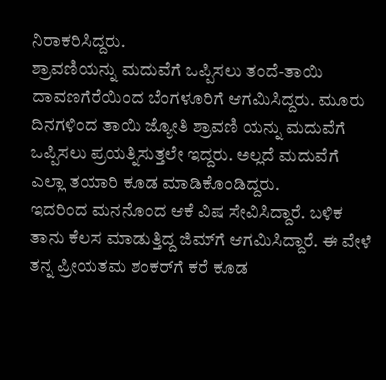ನಿರಾಕರಿಸಿದ್ದರು.
ಶ್ರಾವಣಿಯನ್ನು ಮದುವೆಗೆ ಒಪ್ಪಿಸಲು ತಂದೆ-ತಾಯಿ ದಾವಣಗೆರೆಯಿಂದ ಬೆಂಗಳೂರಿಗೆ ಆಗಮಿಸಿದ್ದರು. ಮೂರು ದಿನಗಳಿಂದ ತಾಯಿ ಜ್ಯೋತಿ ಶ್ರಾವಣಿ ಯನ್ನು ಮದುವೆಗೆ ಒಪ್ಪಿಸಲು ಪ್ರಯತ್ನಿಸುತ್ತಲೇ ಇದ್ದರು. ಅಲ್ಲದೆ ಮದುವೆಗೆ ಎಲ್ಲಾ ತಯಾರಿ ಕೂಡ ಮಾಡಿಕೊಂಡಿದ್ದರು.
ಇದರಿಂದ ಮನನೊಂದ ಆಕೆ ವಿಷ ಸೇವಿಸಿದ್ದಾರೆ. ಬಳಿಕ ತಾನು ಕೆಲಸ ಮಾಡುತ್ತಿದ್ದ ಜಿಮ್‌ಗೆ ಆಗಮಿಸಿದ್ದಾರೆ. ಈ ವೇಳೆ ತನ್ನ ಪ್ರೀಯತಮ ಶಂಕರ್‌ಗೆ ಕರೆ ಕೂಡ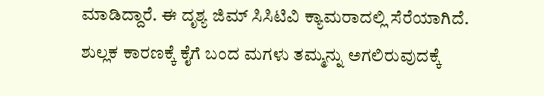ಮಾಡಿದ್ದಾರೆ. ಈ ದೃಶ್ಯ ಜಿಮ್ ಸಿಸಿಟಿವಿ ಕ್ಯಾಮರಾದಲ್ಲಿ ಸೆರೆಯಾಗಿದೆ. ಶುಲ್ಲಕ ಕಾರಣಕ್ಕೆ ಕೈಗೆ ಬಂದ ಮಗಳು ತಮ್ಮನ್ನು ಅಗಲಿರುವುದಕ್ಕೆ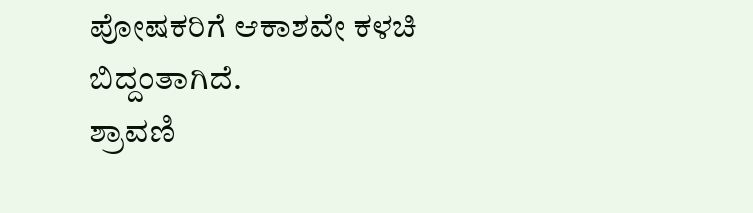ಪೋಷಕರಿಗೆ ಆಕಾಶವೇ ಕಳಚಿ ಬಿದ್ದಂತಾಗಿದೆ.
ಶ್ರಾವಣಿ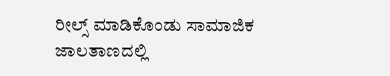ರೀಲ್ಸ್ ಮಾಡಿಕೊಂಡು ಸಾಮಾಜಿಕ ಜಾಲತಾಣದಲ್ಲಿ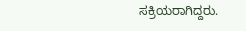ಸಕ್ರಿಯರಾಗಿದ್ದರು.